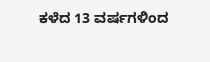ಕಳೆದ 13 ವರ್ಷಗಳಿಂದ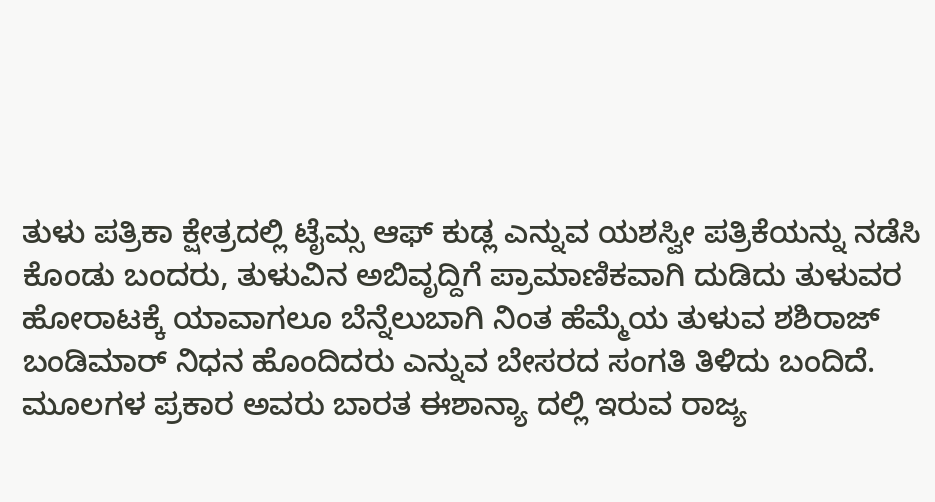ತುಳು ಪತ್ರಿಕಾ ಕ್ಷೇತ್ರದಲ್ಲಿ ಟೈಮ್ಸ ಆಫ್ ಕುಡ್ಲ ಎನ್ನುವ ಯಶಸ್ವೀ ಪತ್ರಿಕೆಯನ್ನು ನಡೆಸಿ ಕೊಂಡು ಬಂದರು, ತುಳುವಿನ ಅಬಿವೃದ್ದಿಗೆ ಪ್ರಾಮಾಣಿಕವಾಗಿ ದುಡಿದು ತುಳುವರ ಹೋರಾಟಕ್ಕೆ ಯಾವಾಗಲೂ ಬೆನ್ನೆಲುಬಾಗಿ ನಿಂತ ಹೆಮ್ಮೆಯ ತುಳುವ ಶಶಿರಾಜ್ ಬಂಡಿಮಾರ್ ನಿಧನ ಹೊಂದಿದರು ಎನ್ನುವ ಬೇಸರದ ಸಂಗತಿ ತಿಳಿದು ಬಂದಿದೆ.
ಮೂಲಗಳ ಪ್ರಕಾರ ಅವರು ಬಾರತ ಈಶಾನ್ಯಾ ದಲ್ಲಿ ಇರುವ ರಾಜ್ಯ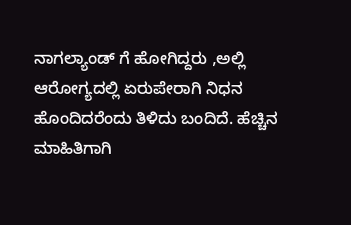ನಾಗಲ್ಯಾಂಡ್ ಗೆ ಹೋಗಿದ್ದರು ,ಅಲ್ಲಿ ಆರೋಗ್ಯದಲ್ಲಿ ಏರುಪೇರಾಗಿ ನಿಧನ ಹೊಂದಿದರೆಂದು ತಿಳಿದು ಬಂದಿದೆ. ಹೆಚ್ಚಿನ ಮಾಹಿತಿಗಾಗಿ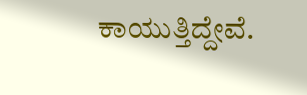ಕಾಯುತ್ತಿದ್ದೇವೆ.